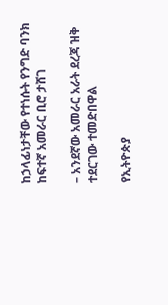ከኃላፊነታቸው የተነሱት የንግድ ባንክ ከፍተኛ አመራር ቢሮ ታሸገ

– አንደኛው አመራር አራት ደረጃ ዝቅ ተደርገው ተመድበዋል

የኢትዮጵያ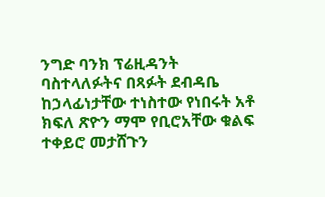ንግድ ባንክ ፕሬዚዳንት ባስተላለፉትና በጻፉት ደብዳቤ ከኃላፊነታቸው ተነስተው የነበሩት አቶ ክፍለ ጽዮን ማሞ የቢሮአቸው ቁልፍ ተቀይሮ መታሸጉን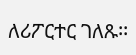ለሪፖርተር ገለጹ፡፡